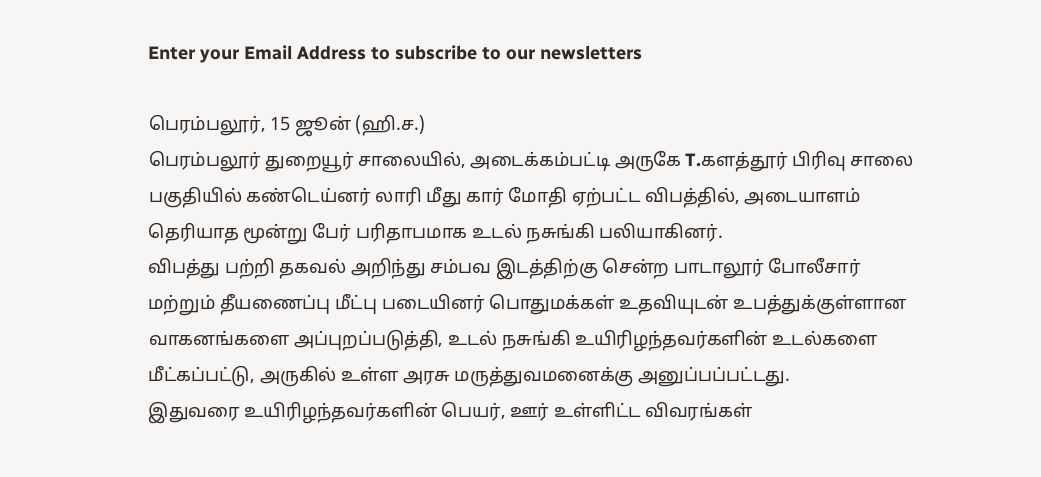Enter your Email Address to subscribe to our newsletters

பெரம்பலூர், 15 ஜூன் (ஹி.ச.)
பெரம்பலூர் துறையூர் சாலையில், அடைக்கம்பட்டி அருகே T.களத்தூர் பிரிவு சாலை பகுதியில் கண்டெய்னர் லாரி மீது கார் மோதி ஏற்பட்ட விபத்தில், அடையாளம் தெரியாத மூன்று பேர் பரிதாபமாக உடல் நசுங்கி பலியாகினர்.
விபத்து பற்றி தகவல் அறிந்து சம்பவ இடத்திற்கு சென்ற பாடாலூர் போலீசார் மற்றும் தீயணைப்பு மீட்பு படையினர் பொதுமக்கள் உதவியுடன் உபத்துக்குள்ளான வாகனங்களை அப்புறப்படுத்தி, உடல் நசுங்கி உயிரிழந்தவர்களின் உடல்களை மீட்கப்பட்டு, அருகில் உள்ள அரசு மருத்துவமனைக்கு அனுப்பப்பட்டது.
இதுவரை உயிரிழந்தவர்களின் பெயர், ஊர் உள்ளிட்ட விவரங்கள்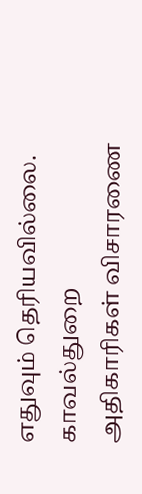எதுவும் தெரியவில்லை. காவல்துறை அதிகாரிகள் விசாரணை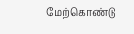மேற்கொண்டு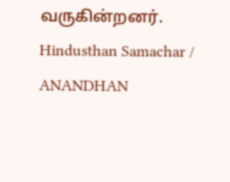வருகின்றனர்.
Hindusthan Samachar / ANANDHAN